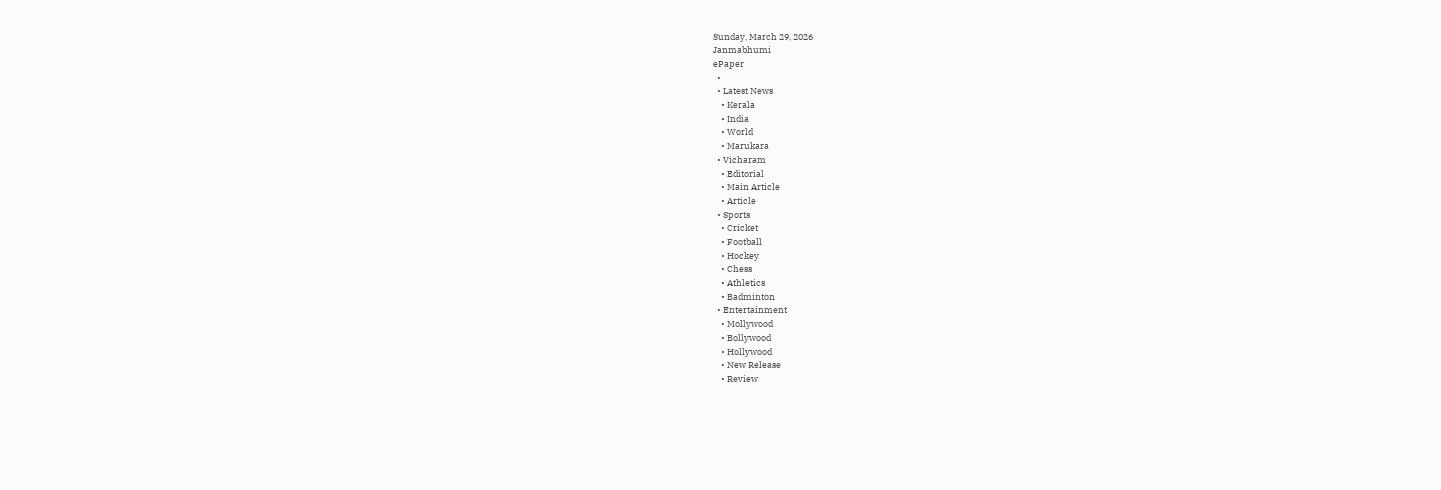Sunday, March 29, 2026
Janmabhumi
ePaper
  •
  • Latest News
    • Kerala
    • India
    • World
    • Marukara
  • Vicharam
    • Editorial
    • Main Article
    • Article
  • Sports
    • Cricket
    • Football
    • Hockey
    • Chess
    • Athletics
    • Badminton
  • Entertainment
    • Mollywood
    • Bollywood
    • Hollywood
    • New Release
    • Review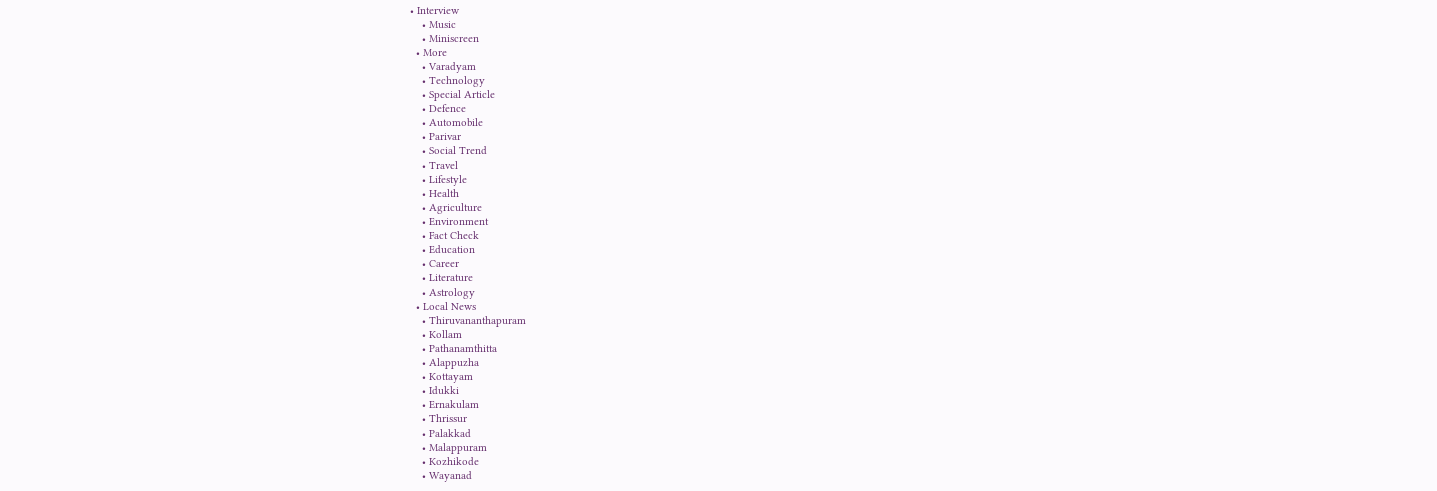• Interview
    • Music
    • Miniscreen
  • More
    • Varadyam
    • Technology
    • Special Article
    • Defence
    • Automobile
    • Parivar
    • Social Trend
    • Travel
    • Lifestyle
    • Health
    • Agriculture
    • Environment
    • Fact Check
    • Education
    • Career
    • Literature
    • Astrology
  • Local News
    • Thiruvananthapuram
    • Kollam
    • Pathanamthitta
    • Alappuzha
    • Kottayam
    • Idukki
    • Ernakulam
    • Thrissur
    • Palakkad
    • Malappuram
    • Kozhikode
    • Wayanad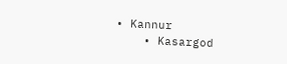• Kannur
    • Kasargod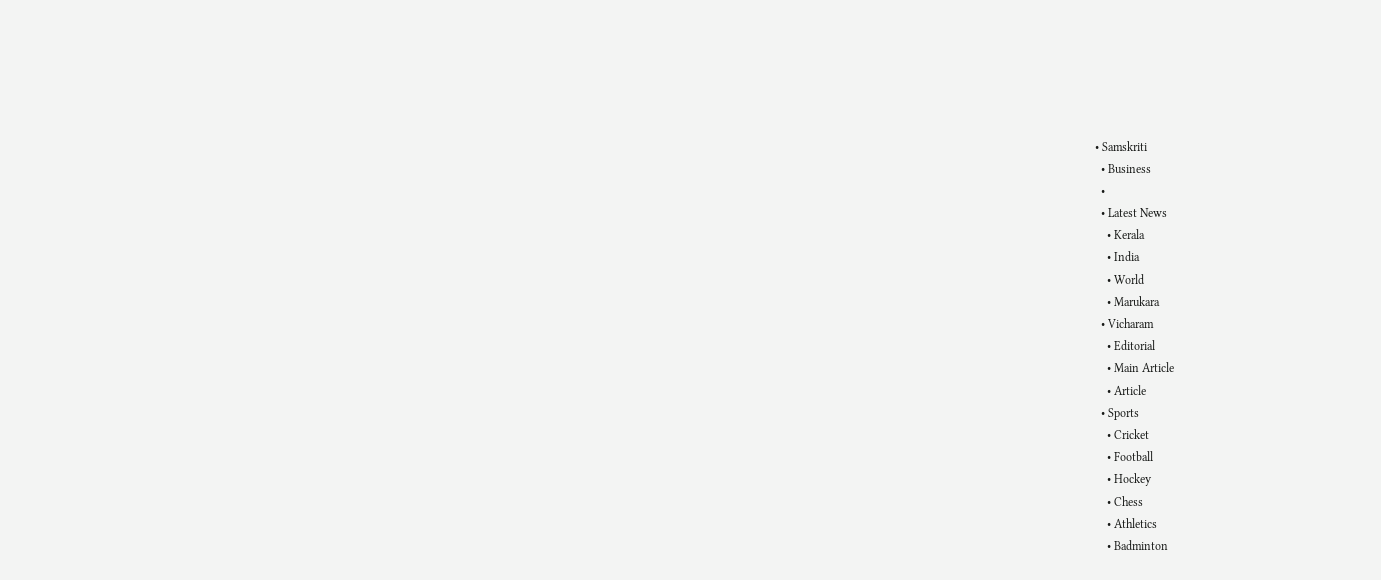• Samskriti
  • Business
  •
  • Latest News
    • Kerala
    • India
    • World
    • Marukara
  • Vicharam
    • Editorial
    • Main Article
    • Article
  • Sports
    • Cricket
    • Football
    • Hockey
    • Chess
    • Athletics
    • Badminton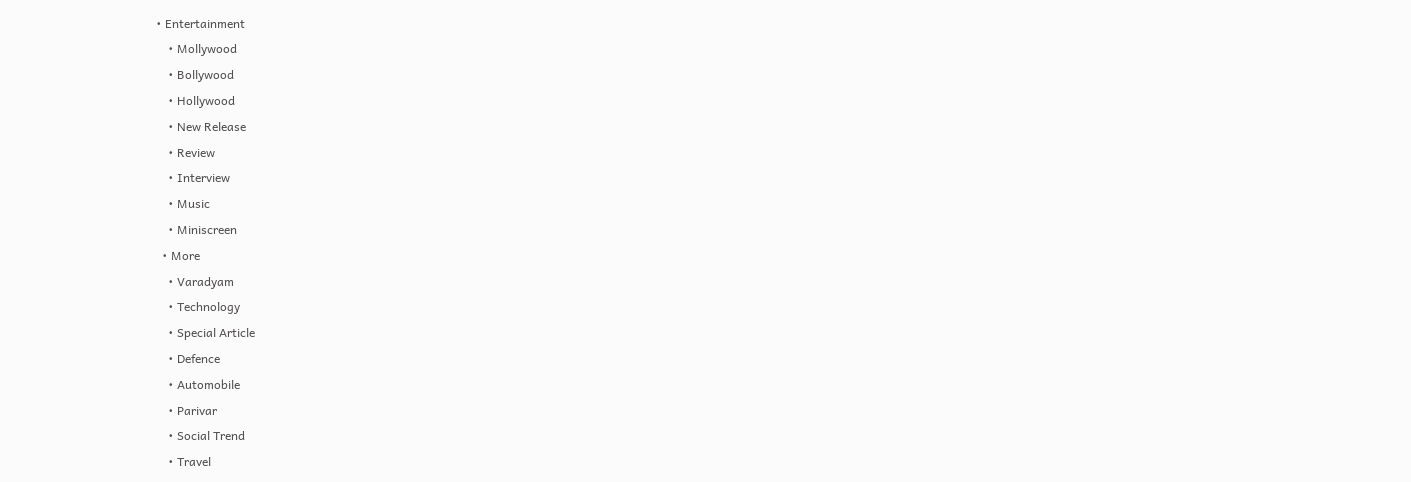• Entertainment
    • Mollywood
    • Bollywood
    • Hollywood
    • New Release
    • Review
    • Interview
    • Music
    • Miniscreen
  • More
    • Varadyam
    • Technology
    • Special Article
    • Defence
    • Automobile
    • Parivar
    • Social Trend
    • Travel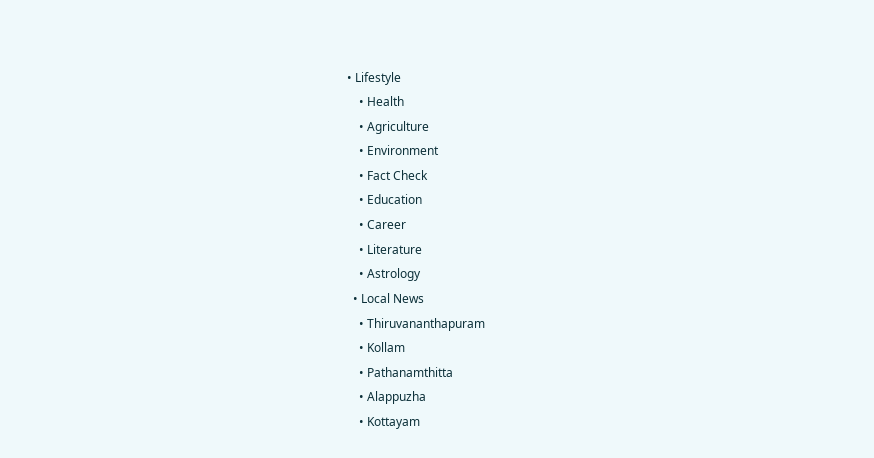• Lifestyle
    • Health
    • Agriculture
    • Environment
    • Fact Check
    • Education
    • Career
    • Literature
    • Astrology
  • Local News
    • Thiruvananthapuram
    • Kollam
    • Pathanamthitta
    • Alappuzha
    • Kottayam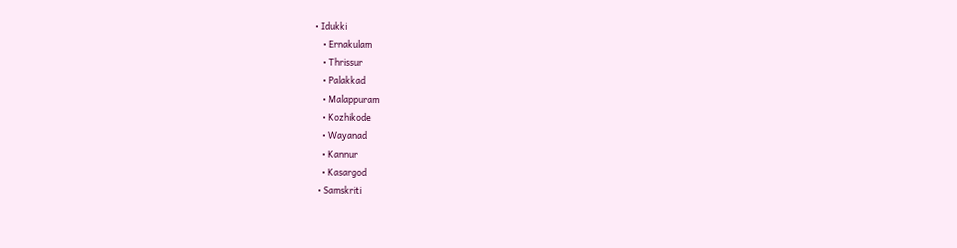• Idukki
    • Ernakulam
    • Thrissur
    • Palakkad
    • Malappuram
    • Kozhikode
    • Wayanad
    • Kannur
    • Kasargod
  • Samskriti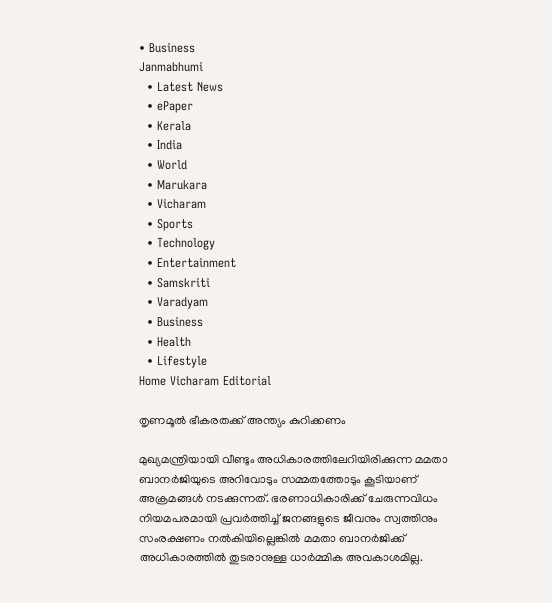• Business
Janmabhumi
  • Latest News
  • ePaper
  • Kerala
  • India
  • World
  • Marukara
  • Vicharam
  • Sports
  • Technology
  • Entertainment
  • Samskriti
  • Varadyam
  • Business
  • Health
  • Lifestyle
Home Vicharam Editorial

തൃണമൂല്‍ ഭീകരതക്ക് അന്ത്യം കുറിക്കണം

മുഖ്യമന്ത്രിയായി വീണ്ടും അധികാരത്തിലേറിയിരിക്കുന്ന മമതാ ബാനര്‍ജിയുടെ അറിവോടും സമ്മതത്തോടും കൂടിയാണ് അക്രമങ്ങള്‍ നടക്കുന്നത്. ഭരണാധികാരിക്ക് ചേരുന്നവിധം നിയമപരമായി പ്രവര്‍ത്തിച്ച് ജനങ്ങളുടെ ജീവനും സ്വത്തിനും സംരക്ഷണം നല്‍കിയില്ലെങ്കില്‍ മമതാ ബാനര്‍ജിക്ക് അധികാരത്തില്‍ തുടരാനുള്ള ധാര്‍മ്മിക അവകാശമില്ല.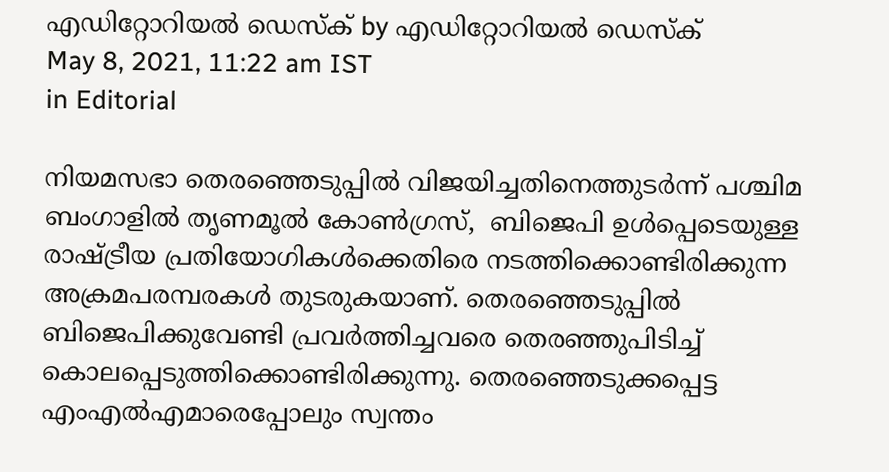എഡിറ്റോറിയൽ ഡെസ്ക് by എഡിറ്റോറിയൽ ഡെസ്ക്
May 8, 2021, 11:22 am IST
in Editorial

നിയമസഭാ തെരഞ്ഞെടുപ്പില്‍ വിജയിച്ചതിനെത്തുടര്‍ന്ന് പശ്ചിമ ബംഗാളില്‍ തൃണമൂല്‍ കോണ്‍ഗ്രസ്,  ബിജെപി ഉള്‍പ്പെടെയുള്ള രാഷ്‌ട്രീയ പ്രതിയോഗികള്‍ക്കെതിരെ നടത്തിക്കൊണ്ടിരിക്കുന്ന അക്രമപരമ്പരകള്‍ തുടരുകയാണ്. തെരഞ്ഞെടുപ്പില്‍ ബിജെപിക്കുവേണ്ടി പ്രവര്‍ത്തിച്ചവരെ തെരഞ്ഞുപിടിച്ച് കൊലപ്പെടുത്തിക്കൊണ്ടിരിക്കുന്നു. തെരഞ്ഞെടുക്കപ്പെട്ട എംഎല്‍എമാരെപ്പോലും സ്വന്തം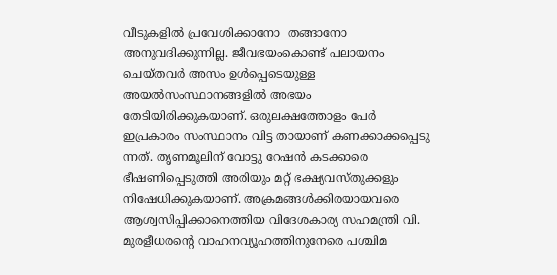വീടുകളില്‍ പ്രവേശിക്കാനോ  തങ്ങാനോ അനുവദിക്കുന്നില്ല. ജീവഭയംകൊണ്ട് പലായനം ചെയ്തവര്‍ അസം ഉള്‍പ്പെടെയുള്ള അയല്‍സംസ്ഥാനങ്ങളില്‍ അഭയം തേടിയിരിക്കുകയാണ്. ഒരുലക്ഷത്തോളം പേര്‍ ഇപ്രകാരം സംസ്ഥാനം വിട്ട തായാണ് കണക്കാക്കപ്പെടു ന്നത്. തൃണമൂലിന് വോട്ടു റേഷന്‍ കടക്കാരെ ഭീഷണിപ്പെടുത്തി അരിയും മറ്റ് ഭക്ഷ്യവസ്തുക്കളും നിഷേധിക്കുകയാണ്. അക്രമങ്ങള്‍ക്കിരയായവരെ ആശ്വസിപ്പിക്കാനെത്തിയ വിദേശകാര്യ സഹമന്ത്രി വി. മുരളീധരന്റെ വാഹനവ്യൂഹത്തിനുനേരെ പശ്ചിമ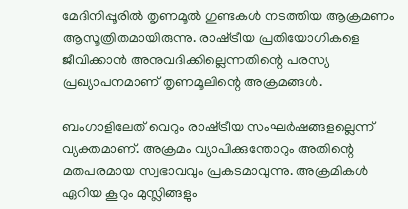മേദിനിപ്പൂരില്‍ തൃണമൂല്‍ ഗുണ്ടകള്‍ നടത്തിയ ആക്രമണം ആസൂത്രിതമായിരുന്നു. രാഷ്‌ട്രീയ പ്രതിയോഗികളെ ജീവിക്കാന്‍ അനുവദിക്കില്ലെന്നതിന്റെ പരസ്യ പ്രഖ്യാപനമാണ് തൃണമൂലിന്റെ അക്രമങ്ങള്‍.

ബംഗാളിലേത് വെറും രാഷ്‌ട്രീയ സംഘര്‍ഷങ്ങളല്ലെന്ന് വ്യക്തമാണ്. അക്രമം വ്യാപിക്കുന്തോറും അതിന്റെ മതപരമായ സ്വഭാവവും പ്രകടമാവുന്നു. അക്രമികള്‍ ഏറിയ കൂറും മുസ്ലിങ്ങളും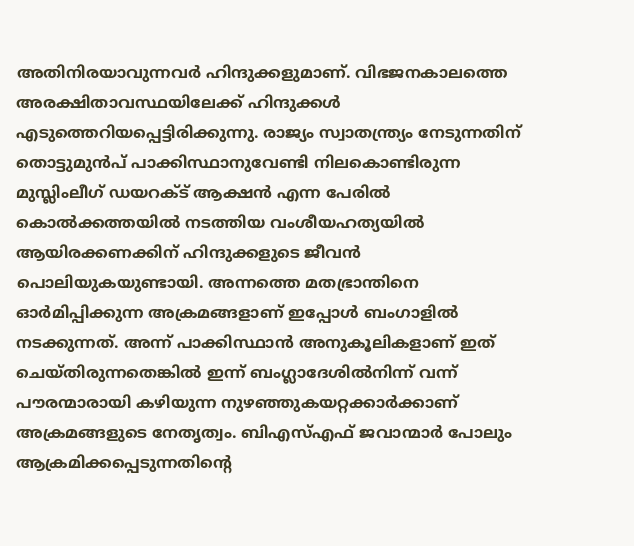അതിനിരയാവുന്നവര്‍ ഹിന്ദുക്കളുമാണ്. വിഭജനകാലത്തെ അരക്ഷിതാവസ്ഥയിലേക്ക് ഹിന്ദുക്കള്‍ എടുത്തെറിയപ്പെട്ടിരിക്കുന്നു. രാജ്യം സ്വാതന്ത്ര്യം നേടുന്നതിന് തൊട്ടുമുന്‍പ് പാക്കിസ്ഥാനുവേണ്ടി നിലകൊണ്ടിരുന്ന മുസ്ലിംലീഗ് ഡയറക്ട് ആക്ഷന്‍ എന്ന പേരില്‍ കൊല്‍ക്കത്തയില്‍ നടത്തിയ വംശീയഹത്യയില്‍ ആയിരക്കണക്കിന് ഹിന്ദുക്കളുടെ ജീവന്‍ പൊലിയുകയുണ്ടായി. അന്നത്തെ മതഭ്രാന്തിനെ ഓര്‍മിപ്പിക്കുന്ന അക്രമങ്ങളാണ് ഇപ്പോള്‍ ബംഗാളില്‍ നടക്കുന്നത്. അന്ന് പാക്കിസ്ഥാന്‍ അനുകൂലികളാണ് ഇത് ചെയ്തിരുന്നതെങ്കില്‍ ഇന്ന് ബംഗ്ലാദേശില്‍നിന്ന് വന്ന് പൗരന്മാരായി കഴിയുന്ന നുഴഞ്ഞുകയറ്റക്കാര്‍ക്കാണ് അക്രമങ്ങളുടെ നേതൃത്വം. ബിഎസ്എഫ് ജവാന്മാര്‍ പോലും ആക്രമിക്കപ്പെടുന്നതിന്റെ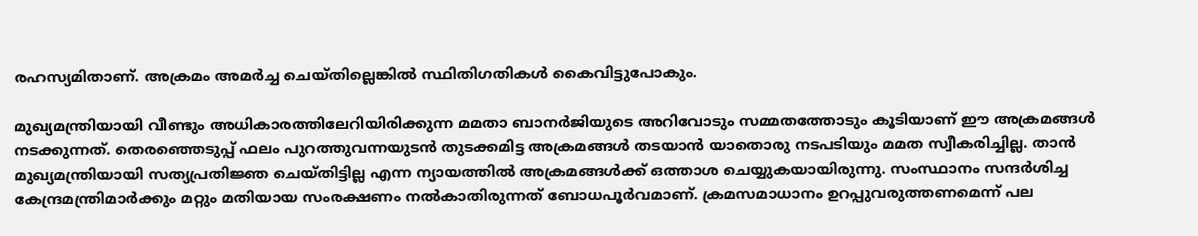രഹസ്യമിതാണ്. അക്രമം അമര്‍ച്ച ചെയ്തില്ലെങ്കില്‍ സ്ഥിതിഗതികള്‍ കൈവിട്ടുപോകും.

മുഖ്യമന്ത്രിയായി വീണ്ടും അധികാരത്തിലേറിയിരിക്കുന്ന മമതാ ബാനര്‍ജിയുടെ അറിവോടും സമ്മതത്തോടും കൂടിയാണ് ഈ അക്രമങ്ങള്‍ നടക്കുന്നത്. തെരഞ്ഞെടുപ്പ് ഫലം പുറത്തുവന്നയുടന്‍ തുടക്കമിട്ട അക്രമങ്ങള്‍ തടയാന്‍ യാതൊരു നടപടിയും മമത സ്വീകരിച്ചില്ല. താന്‍ മുഖ്യമന്ത്രിയായി സത്യപ്രതിജ്ഞ ചെയ്തിട്ടില്ല എന്ന ന്യായത്തില്‍ അക്രമങ്ങള്‍ക്ക് ഒത്താശ ചെയ്യുകയായിരുന്നു. സംസ്ഥാനം സന്ദര്‍ശിച്ച കേന്ദ്രമന്ത്രിമാര്‍ക്കും മറ്റും മതിയായ സംരക്ഷണം നല്‍കാതിരുന്നത് ബോധപൂര്‍വമാണ്. ക്രമസമാധാനം ഉറപ്പുവരുത്തണമെന്ന് പല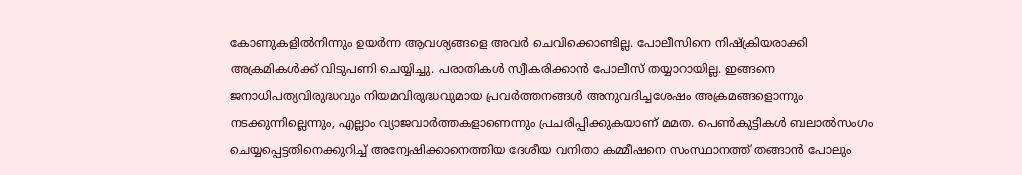കോണുകളില്‍നിന്നും ഉയര്‍ന്ന ആവശ്യങ്ങളെ അവര്‍ ചെവിക്കൊണ്ടില്ല. പോലീസിനെ നിഷ്‌ക്രിയരാക്കി അക്രമികള്‍ക്ക് വിടുപണി ചെയ്യിച്ചു. പരാതികള്‍ സ്വീകരിക്കാന്‍ പോലീസ് തയ്യാറായില്ല. ഇങ്ങനെ ജനാധിപത്യവിരുദ്ധവും നിയമവിരുദ്ധവുമായ പ്രവര്‍ത്തനങ്ങള്‍ അനുവദിച്ചശേഷം അക്രമങ്ങളൊന്നും നടക്കുന്നില്ലെന്നും, എല്ലാം വ്യാജവാര്‍ത്തകളാണെന്നും പ്രചരിപ്പിക്കുകയാണ് മമത. പെണ്‍കുട്ടികള്‍ ബലാല്‍സംഗം ചെയ്യപ്പെട്ടതിനെക്കുറിച്ച് അന്വേഷിക്കാനെത്തിയ ദേശീയ വനിതാ കമ്മീഷനെ സംസ്ഥാനത്ത് തങ്ങാന്‍ പോലും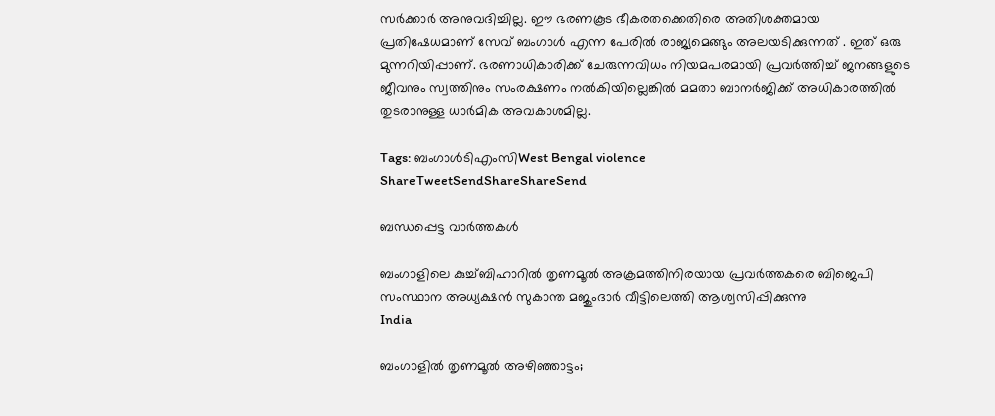സര്‍ക്കാര്‍ അനുവദിച്ചില്ല. ഈ ഭരണകൂട ഭീകരതക്കെതിരെ അതിശക്തമായ പ്രതിഷേധമാണ് സേവ് ബംഗാള്‍ എന്ന പേരില്‍ രാജ്യമെങ്ങും അലയടിക്കുന്നത് . ഇത് ഒരു മുന്നറിയിപ്പാണ്. ഭരണാധികാരിക്ക് ചേരുന്നവിധം നിയമപരമായി പ്രവര്‍ത്തിച്ച് ജനങ്ങളുടെ ജീവനും സ്വത്തിനും സംരക്ഷണം നല്‍കിയില്ലെങ്കില്‍ മമതാ ബാനര്‍ജിക്ക് അധികാരത്തില്‍ തുടരാനുള്ള ധാര്‍മിക അവകാശമില്ല.

Tags: ബംഗാള്‍ടിഎംസിWest Bengal violence
ShareTweetSendShareShareSend

ബന്ധപ്പെട്ട വാര്‍ത്തകള്‍

ബംഗാളിലെ കുച്ച്ബിഹാറില്‍ തൃണമൂല്‍ അക്രമത്തിനിരയായ പ്രവര്‍ത്തകരെ ബിജെപി സംസ്ഥാന അധ്യക്ഷന്‍ സുകാന്ത മജുംദാര്‍ വീട്ടിലെത്തി ആശ്വസിപ്പിക്കുന്നു
India

ബംഗാളില്‍ തൃണമൂല്‍ അഴിഞ്ഞാട്ടം;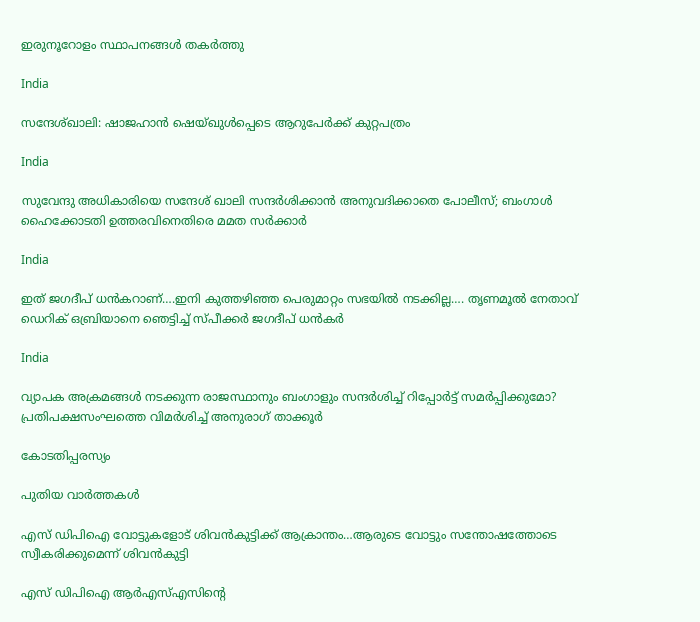ഇരുനൂറോളം സ്ഥാപനങ്ങള്‍ തകര്‍ത്തു

India

സന്ദേശ്ഖാലി: ഷാജഹാന്‍ ഷെയ്ഖുള്‍പ്പെടെ ആറുപേര്‍ക്ക് കുറ്റപത്രം

India

സുവേന്ദു അധികാരിയെ സന്ദേശ് ഖാലി സന്ദര്‍ശിക്കാന്‍ അനുവദിക്കാതെ പോലീസ്; ബംഗാള്‍ ഹൈക്കോടതി ഉത്തരവിനെതിരെ മമത സര്‍ക്കാര്‍

India

ഇത് ജഗദീപ് ധന്‍കറാണ്….ഇനി കുത്തഴിഞ്ഞ പെരുമാറ്റം സഭയില്‍ നടക്കില്ല…. തൃണമൂല്‍ നേതാവ് ഡെറിക് ഒബ്രിയാനെ ഞെട്ടിച്ച് സ്പീക്കര്‍ ജഗദീപ് ധന്‍കര്‍

India

വ്യാപക അക്രമങ്ങള്‍ നടക്കുന്ന രാജസ്ഥാനും ബംഗാളും സന്ദര്‍ശിച്ച് റിപ്പോര്‍ട്ട് സമര്‍പ്പിക്കുമോ? പ്രതിപക്ഷസംഘത്തെ വിമര്‍ശിച്ച് അനുരാഗ് താക്കൂര്‍

കോടതിപ്പരസ്യം

പുതിയ വാര്‍ത്തകള്‍

എസ് ഡിപിഐ വോട്ടുകളോട് ശിവന്‍കുട്ടിക്ക് ആക്രാന്തം…ആരുടെ വോട്ടും സന്തോഷത്തോടെ സ്വീകരിക്കുമെന്ന് ശിവന്‍കുട്ടി

എസ് ഡിപിഐ ആര്‍എസ്എസിന്റെ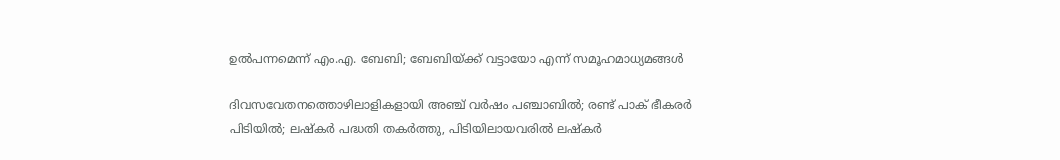ഉല്‍പന്നമെന്ന് എം.എ. ബേബി; ബേബിയ്‌ക്ക് വട്ടായോ എന്ന് സമൂഹമാധ്യമങ്ങള്‍

ദിവസവേതനത്തൊഴിലാളികളായി അഞ്ച് വര്‍ഷം പഞ്ചാബില്‍; രണ്ട് പാക് ഭീകരര്‍ പിടിയില്‍; ലഷ്കർ പദ്ധതി തകർത്തു, പിടിയിലായവരിൽ ലഷ്കർ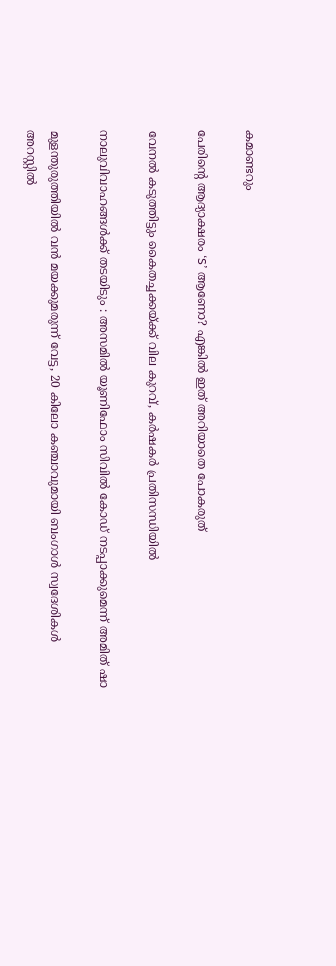കമാണ്ടറും

പേരിന്റെ ആദ്യാക്ഷരം ‘S’ ആണോ? എങ്കിൽ ഇത് അറിയാതെ പോകരുത്

വേനല്‍ കടുത്തിട്ടും കൈതച്ചക്കയ്‌ക്ക് വില കുറവ്, കര്‍ഷകര്‍ പ്രതിസന്ധിയില്‍

നാലുവിവാഹങ്ങൾക്ക് തടയിടും : അസമിൽ യൂണിഫോം സിവിൽ കോഡ് നടപ്പാക്കുമെന്ന് അമിത് ഷാ

മുളന്തുരുത്തിയിൽ വൻ മയക്കുമരുന്ന് വേട്ട, 20 കിലോ കഞ്ചാവുമായി ബംഗാൾ സ്വദേശികൾ അറസ്റ്റിൽ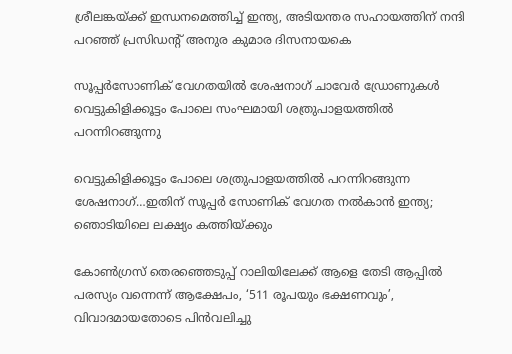ശ്രീലങ്കയ്‌ക്ക് ഇന്ധനമെത്തിച്ച് ഇന്ത്യ, അടിയന്തര സഹായത്തിന് നന്ദി പറഞ്ഞ് പ്രസിഡന്റ് അനുര കുമാര ദിസനായകെ

സൂപ്പര്‍സോണിക് വേഗതയില്‍ ശേഷനാഗ് ചാവേര്‍ ഡ്രോണുകള്‍ വെട്ടുകിളിക്കൂട്ടം പോലെ സംഘമായി ശത്രുപാളയത്തില്‍ പറന്നിറങ്ങുന്നു

വെട്ടുകിളിക്കൂട്ടം പോലെ ശത്രുപാളയത്തില്‍ പറന്നിറങ്ങുന്ന ശേഷനാഗ്…ഇതിന് സൂപ്പര്‍ സോണിക് വേഗത നല്‍കാന്‍ ഇന്ത്യ; ഞൊടിയിലെ ലക്ഷ്യം കത്തിയ്‌ക്കും

കോണ്‍ഗ്രസ് തെരഞ്ഞെടുപ്പ് റാലിയിലേക്ക് ആളെ തേടി ആപ്പില്‍ പരസ്യം വന്നെന്ന് ആക്ഷേപം, ‘511 രൂപയും ഭക്ഷണവും’, വിവാദമായതോടെ പിന്‍വലിച്ചു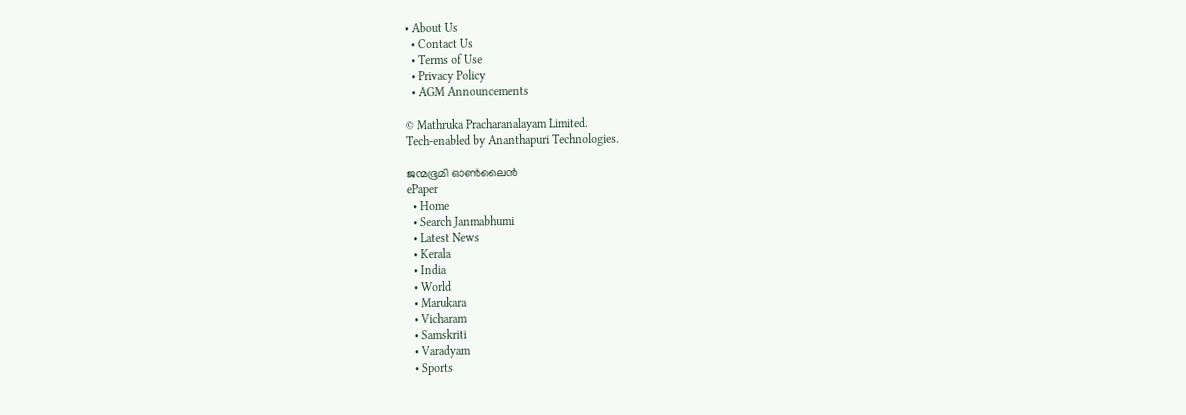• About Us
  • Contact Us
  • Terms of Use
  • Privacy Policy
  • AGM Announcements

© Mathruka Pracharanalayam Limited.
Tech-enabled by Ananthapuri Technologies.

ജന്മഭൂമി ഓണ്‍ലൈന്‍
ePaper
  • Home
  • Search Janmabhumi
  • Latest News
  • Kerala
  • India
  • World
  • Marukara
  • Vicharam
  • Samskriti
  • Varadyam
  • Sports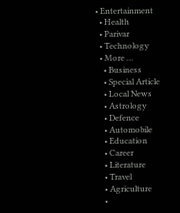• Entertainment
  • Health
  • Parivar
  • Technology
  • More …
    • Business
    • Special Article
    • Local News
    • Astrology
    • Defence
    • Automobile
    • Education
    • Career
    • Literature
    • Travel
    • Agriculture
    •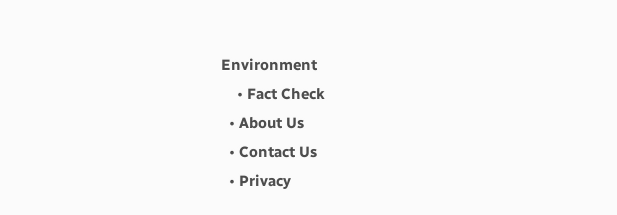Environment
    • Fact Check
  • About Us
  • Contact Us
  • Privacy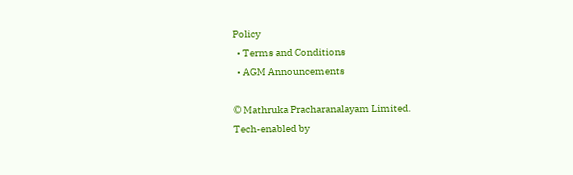Policy
  • Terms and Conditions
  • AGM Announcements

© Mathruka Pracharanalayam Limited.
Tech-enabled by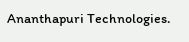Ananthapuri Technologies.